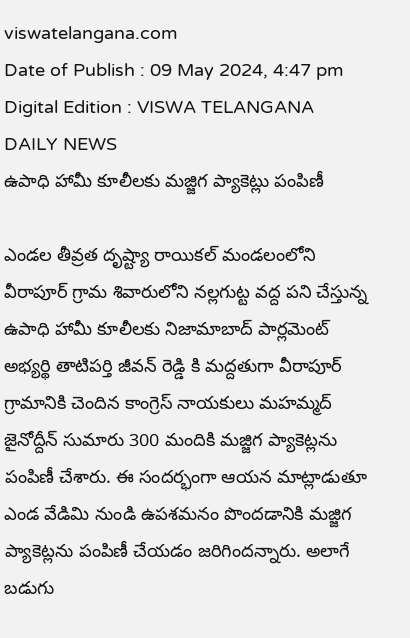viswatelangana.com
Date of Publish : 09 May 2024, 4:47 pm Digital Edition : VISWA TELANGANA DAILY NEWS
ఉపాధి హామీ కూలీలకు మజ్జిగ ప్యాకెట్లు పంపిణీ

ఎండల తీవ్రత దృష్ట్యా రాయికల్ మండలంలోని వీరాపూర్ గ్రామ శివారులోని నల్లగుట్ట వద్ద పని చేస్తున్న ఉపాధి హామీ కూలీలకు నిజామాబాద్ పార్లమెంట్ అభ్యర్థి తాటిపర్తి జీవన్ రెడ్డి కి మద్దతుగా వీరాపూర్ గ్రామానికి చెందిన కాంగ్రెస్ నాయకులు మహమ్మద్ జైనోద్దీన్ సుమారు 300 మందికి మజ్జిగ ప్యాకెట్లను పంపిణీ చేశారు. ఈ సందర్భంగా ఆయన మాట్లాడుతూ ఎండ వేడిమి నుండి ఉపశమనం పొందడానికి మజ్జిగ ప్యాకెట్లను పంపిణీ చేయడం జరిగిందన్నారు. అలాగే బడుగు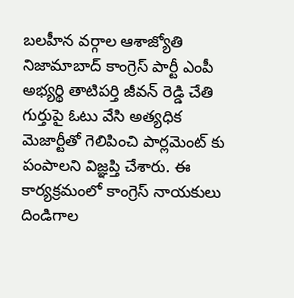బలహీన వర్గాల ఆశాజ్యోతి నిజామాబాద్ కాంగ్రెస్ పార్టీ ఎంపీ అభ్యర్థి తాటిపర్తి జీవన్ రెడ్డి చేతి గుర్తుపై ఓటు వేసి అత్యధిక మెజార్టీతో గెలిపించి పార్లమెంట్ కు పంపాలని విజ్ఞప్తి చేశారు. ఈ కార్యక్రమంలో కాంగ్రెస్ నాయకులు దిండిగాల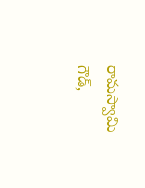రామస్వామి గౌడ్,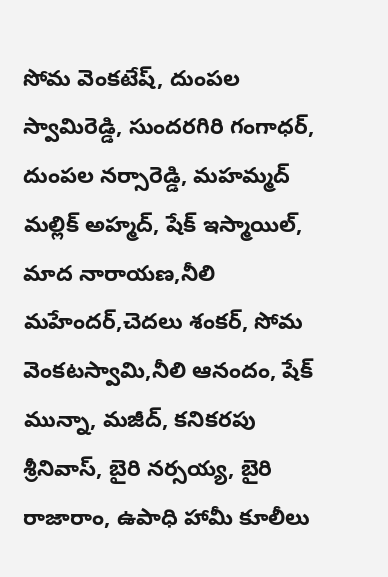సోమ వెంకటేష్, దుంపల స్వామిరెడ్డి, సుందరగిరి గంగాధర్, దుంపల నర్సారెడ్డి, మహమ్మద్ మల్లిక్ అహ్మద్, షేక్ ఇస్మాయిల్, మాద నారాయణ,నీలి మహేందర్,చెదలు శంకర్, సోమ వెంకటస్వామి,నీలి ఆనందం, షేక్ మున్నా, మజీద్, కనికరపు శ్రీనివాస్, బైరి నర్సయ్య, బైరి రాజారాం, ఉపాధి హామీ కూలీలు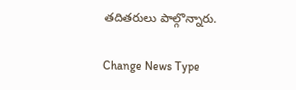తదితరులు పాల్గొన్నారు.

Change News Type